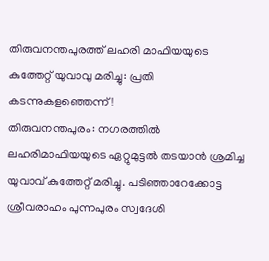തിരുവനന്തപുരത്ത് ലഹരി മാഫിയയുടെ കുത്തേറ്റ് യുവാവു മരിച്ചു: പ്രതി കടന്നുകളഞ്ഞെന്ന്!
തിരുവനന്തപുരം: നഗരത്തിൽ ലഹരിമാഫിയയുടെ ഏറ്റുമുട്ടൽ തടയാൻ ശ്രമിച്ച യുവാവ് കുത്തേറ്റ് മരിച്ചു. പടിഞ്ഞാറേക്കോട്ട ശ്രീവരാഹം പുന്നപുരം സ്വദേശി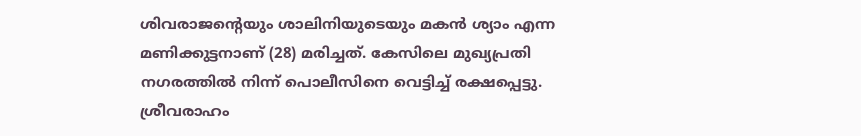ശിവരാജന്റെയും ശാലിനിയുടെയും മകൻ ശ്യാം എന്ന മണിക്കുട്ടനാണ് (28) മരിച്ചത്. കേസിലെ മുഖ്യപ്രതി നഗരത്തിൽ നിന്ന് പൊലീസിനെ വെട്ടിച്ച് രക്ഷപ്പെട്ടു. ശ്രീവരാഹം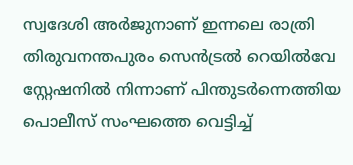സ്വദേശി അർജുനാണ് ഇന്നലെ രാത്രി തിരുവനന്തപുരം സെൻട്രൽ റെയിൽവേ സ്റ്റേഷനിൽ നിന്നാണ് പിന്തുടർന്നെത്തിയ പൊലീസ് സംഘത്തെ വെട്ടിച്ച്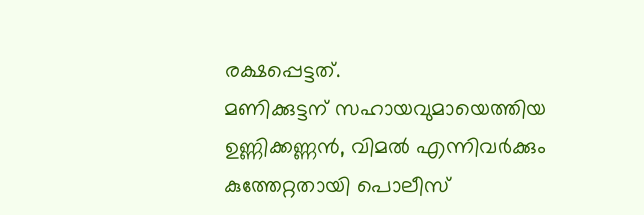രക്ഷപ്പെട്ടത്.
മണിക്കുട്ടന് സഹായവുമായെത്തിയ ഉണ്ണിക്കണ്ണൻ, വിമൽ എന്നിവർക്കും കുത്തേറ്റതായി പൊലീസ്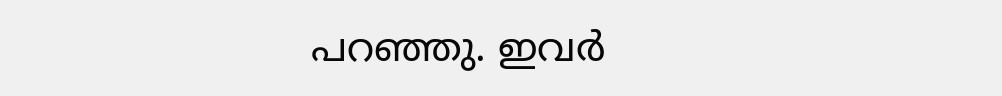പറഞ്ഞു. ഇവർ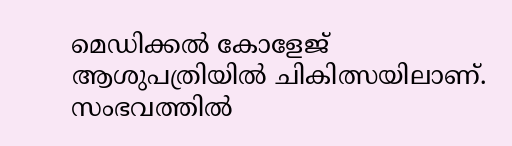മെഡിക്കൽ കോളേജ് ആശുപത്രിയിൽ ചികിത്സയിലാണ്. സംഭവത്തിൽ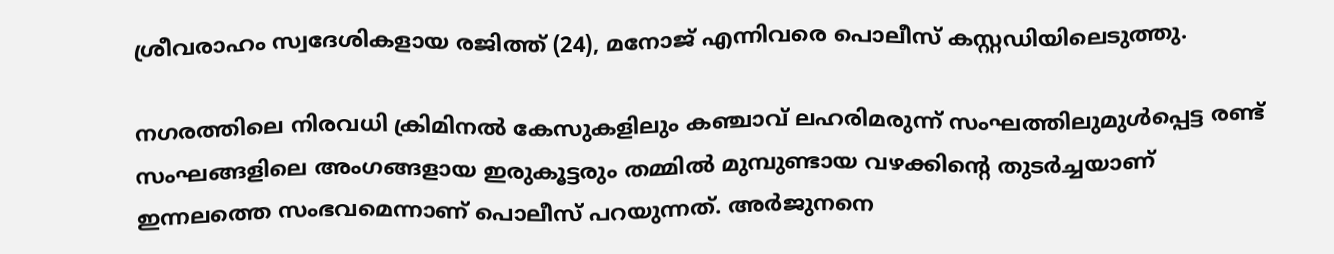ശ്രീവരാഹം സ്വദേശികളായ രജിത്ത് (24), മനോജ് എന്നിവരെ പൊലീസ് കസ്റ്റഡിയിലെടുത്തു.

നഗരത്തിലെ നിരവധി ക്രിമിനൽ കേസുകളിലും കഞ്ചാവ് ലഹരിമരുന്ന് സംഘത്തിലുമുൾപ്പെട്ട രണ്ട് സംഘങ്ങളിലെ അംഗങ്ങളായ ഇരുകൂട്ടരും തമ്മിൽ മുമ്പുണ്ടായ വഴക്കിന്റെ തുടർച്ചയാണ് ഇന്നലത്തെ സംഭവമെന്നാണ് പൊലീസ് പറയുന്നത്. അർജുനനെ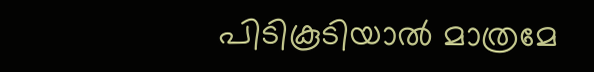പിടികൂടിയാൽ മാത്രമേ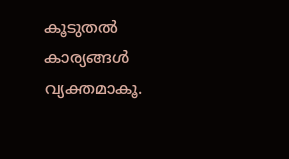കൂടുതൽ കാര്യങ്ങൾ വ്യക്തമാകൂ.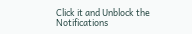Click it and Unblock the Notifications